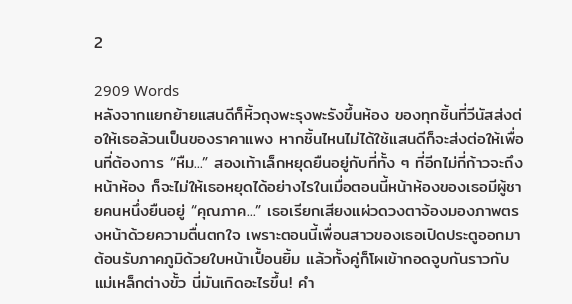2

2909 Words
หลังจากแยกย้ายแสนดีก็หิ้วถุงพะรุงพะรังขึ้นห้อง ของทุกชิ้นที่วีนัสส่งต่อให้เธอล้วนเป็นของราคาแพง หากชิ้นไหนไม่ได้ใช้แสนดีก็จะส่งต่อให้เพื่อนที่ต้องการ “หืม...” สองเท้าเล็กหยุดยืนอยู่กับที่ทั้ง ๆ ที่อีกไม่กี่ก้าวจะถึงหน้าห้อง ก็จะไม่ให้เธอหยุดได้อย่างไรในเมื่อตอนนี้หน้าห้องของเธอมีผู้ชายคนหนึ่งยืนอยู่ “คุณภาค...” เธอเรียกเสียงแผ่วดวงตาจ้องมองภาพตรงหน้าด้วยความตื่นตกใจ เพราะตอนนี้เพื่อนสาวของเธอเปิดประตูออกมาต้อนรับภาคภูมิด้วยใบหน้าเปื้อนยิ้ม แล้วทั้งคู่ก็โผเข้ากอดจูบกันราวกับแม่เหล็กต่างขั้ว นี่มันเกิดอะไรขึ้น! คำ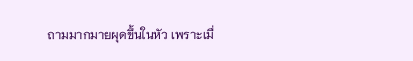ถามมากมายผุดขึ้นในหัว เพราะเมื่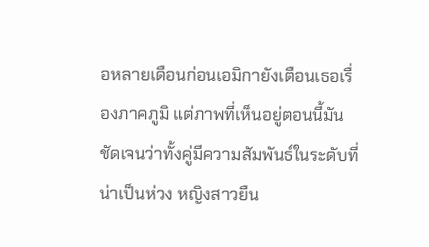อหลายเดือนก่อนเอมิกายังเตือนเธอเรื่องภาคภูมิ แต่ภาพที่เห็นอยู่ตอนนี้มันชัดเจนว่าทั้งคู่มีความสัมพันธ์ในระดับที่น่าเป็นห่วง หญิงสาวยืน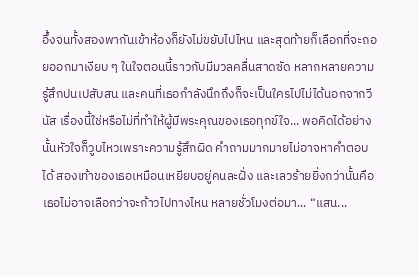อึ้งจนทั้งสองพากันเข้าห้องก็ยังไม่ขยับไปไหน และสุดท้ายก็เลือกที่จะถอยออกมาเงียบ ๆ ในใจตอนนี้ราวกับมีมวลคลื่นสาดซัด หลากหลายความรู้สึกปนเปสับสน และคนที่เธอกำลังนึกถึงก็จะเป็นใครไปไม่ได้นอกจากวีนัส เรื่องนี้ใช่หรือไม่ที่ทำให้ผู้มีพระคุณของเธอทุกข์ใจ... พอคิดได้อย่างนั้นหัวใจก็วูบไหวเพราะความรู้สึกผิด คำถามมากมายไม่อาจหาคำตอบได้ สองเท้าของเธอเหมือนเหยียบอยู่คนละฝั่ง และเลวร้ายยิ่งกว่านั้นคือเธอไม่อาจเลือกว่าจะก้าวไปทางไหน หลายชั่วโมงต่อมา... “แสน...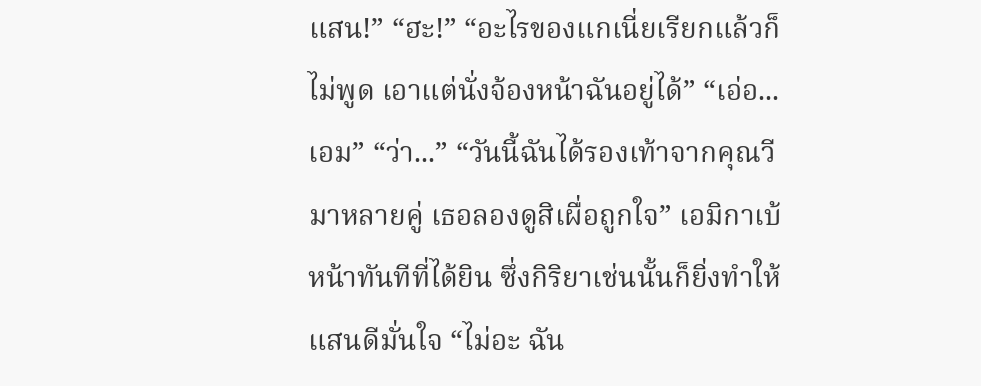แสน!” “ฮะ!” “อะไรของแกเนี่ยเรียกแล้วก็ไม่พูด เอาแต่นั่งจ้องหน้าฉันอยู่ได้” “เอ่อ...เอม” “ว่า...” “วันนี้ฉันได้รองเท้าจากคุณวีมาหลายคู่ เธอลองดูสิเผื่อถูกใจ” เอมิกาเบ้หน้าทันทีที่ได้ยิน ซึ่งกิริยาเช่นนั้นก็ยิ่งทำให้แสนดีมั่นใจ “ไม่อะ ฉัน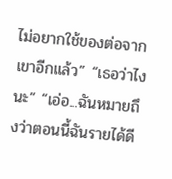ไม่อยากใช้ของต่อจากเขาอีกแล้ว” “เธอว่าไงนะ” “เอ่อ...ฉันหมายถึงว่าตอนนี้ฉันรายได้ดี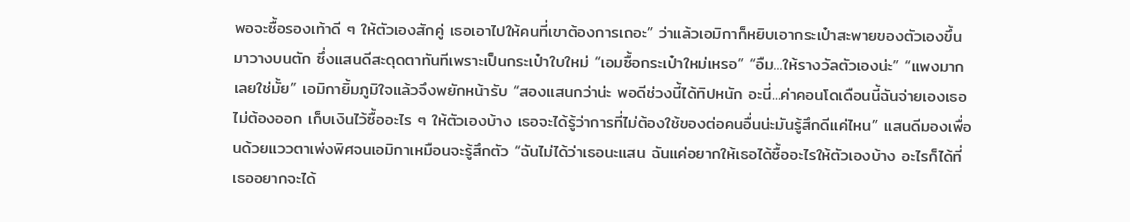พอจะซื้อรองเท้าดี ๆ ให้ตัวเองสักคู่ เธอเอาไปให้คนที่เขาต้องการเถอะ” ว่าแล้วเอมิกาก็หยิบเอากระเป๋าสะพายของตัวเองขึ้นมาวางบนตัก ซึ่งแสนดีสะดุดตาทันทีเพราะเป็นกระเป๋าใบใหม่ “เอมซื้อกระเป๋าใหม่เหรอ” “อืม...ให้รางวัลตัวเองน่ะ” “แพงมากเลยใช่มั้ย” เอมิกายิ้มภูมิใจแล้วจึงพยักหน้ารับ “สองแสนกว่าน่ะ พอดีช่วงนี้ได้ทิปหนัก อะนี่...ค่าคอนโดเดือนนี้ฉันจ่ายเองเธอไม่ต้องออก เก็บเงินไว้ซื้ออะไร ๆ ให้ตัวเองบ้าง เธอจะได้รู้ว่าการที่ไม่ต้องใช้ของต่อคนอื่นน่ะมันรู้สึกดีแค่ไหน” แสนดีมองเพื่อนด้วยแววตาเพ่งพิศจนเอมิกาเหมือนจะรู้สึกตัว “ฉันไม่ได้ว่าเธอนะแสน ฉันแค่อยากให้เธอได้ซื้ออะไรให้ตัวเองบ้าง อะไรก็ได้ที่เธออยากจะได้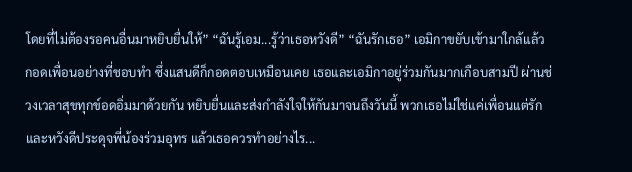โดยที่ไม่ต้องรอคนอื่นมาหยิบยื่นให้” “ฉันรู้เอม...รู้ว่าเธอหวังดี” “ฉันรักเธอ” เอมิกาขยับเข้ามาใกล้แล้วกอดเพื่อนอย่างที่ชอบทำ ซึ่งแสนดีก็กอดตอบเหมือนเคย เธอและเอมิกาอยู่ร่วมกันมากเกือบสามปี ผ่านช่วงเวลาสุขทุกข์อดอิ่มมาด้วยกัน หยิบยื่นและส่งกำลังใจให้กันมาจนถึงวันนี้ พวกเธอไม่ใช่แค่เพื่อนแต่รักและหวังดีประดุจพี่น้องร่วมอุทร แล้วเธอควรทำอย่างไร...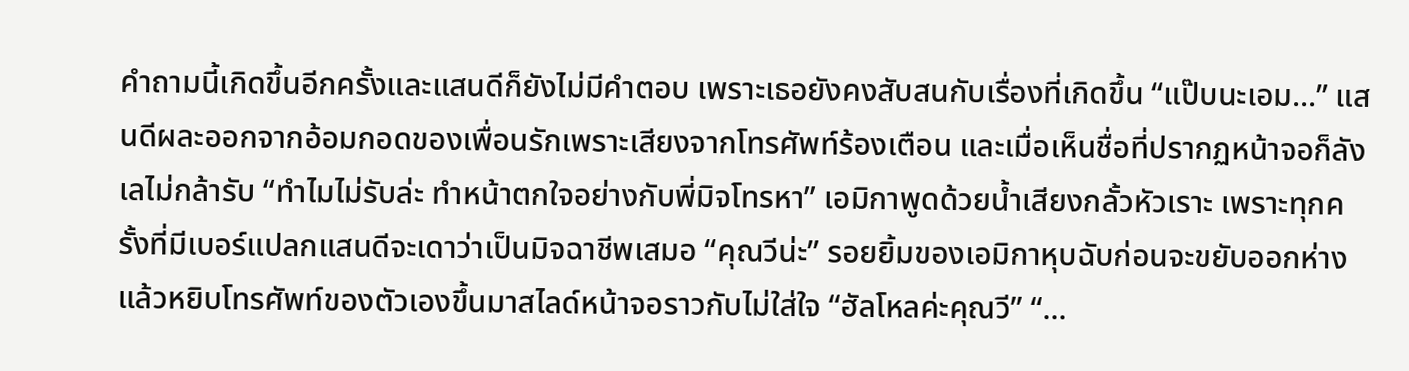คำถามนี้เกิดขึ้นอีกครั้งและแสนดีก็ยังไม่มีคำตอบ เพราะเธอยังคงสับสนกับเรื่องที่เกิดขึ้น “แป๊บนะเอม...” แสนดีผละออกจากอ้อมกอดของเพื่อนรักเพราะเสียงจากโทรศัพท์ร้องเตือน และเมื่อเห็นชื่อที่ปรากฏหน้าจอก็ลังเลไม่กล้ารับ “ทำไมไม่รับล่ะ ทำหน้าตกใจอย่างกับพี่มิจโทรหา” เอมิกาพูดด้วยน้ำเสียงกลั้วหัวเราะ เพราะทุกครั้งที่มีเบอร์แปลกแสนดีจะเดาว่าเป็นมิจฉาชีพเสมอ “คุณวีน่ะ” รอยยิ้มของเอมิกาหุบฉับก่อนจะขยับออกห่างแล้วหยิบโทรศัพท์ของตัวเองขึ้นมาสไลด์หน้าจอราวกับไม่ใส่ใจ “ฮัลโหลค่ะคุณวี” “...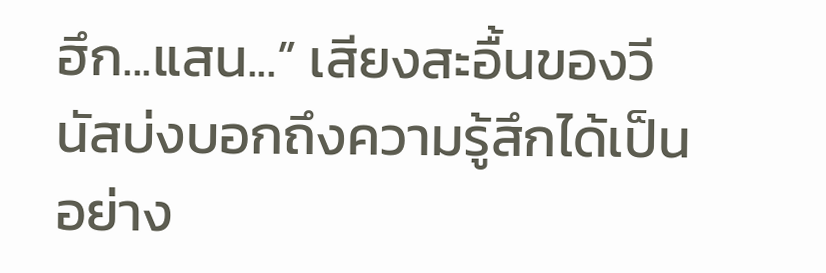ฮึก...แสน...” เสียงสะอื้นของวีนัสบ่งบอกถึงความรู้สึกได้เป็นอย่าง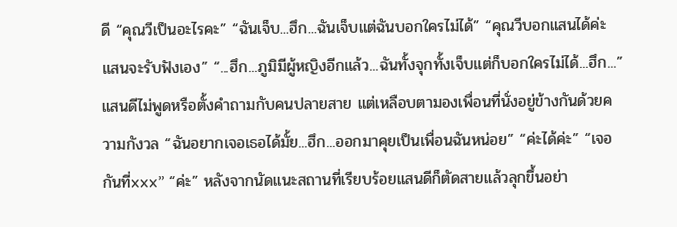ดี “คุณวีเป็นอะไรคะ” “ฉันเจ็บ...ฮึก...ฉันเจ็บแต่ฉันบอกใครไม่ได้” “คุณวีบอกแสนได้ค่ะ แสนจะรับฟังเอง” “...ฮึก...ภูมิมีผู้หญิงอีกแล้ว...ฉันทั้งจุกทั้งเจ็บแต่ก็บอกใครไม่ได้...ฮึก...” แสนดีไม่พูดหรือตั้งคำถามกับคนปลายสาย แต่เหลือบตามองเพื่อนที่นั่งอยู่ข้างกันด้วยความกังวล “ฉันอยากเจอเธอได้มั้ย...ฮึก...ออกมาคุยเป็นเพื่อนฉันหน่อย” “ค่ะได้ค่ะ” “เจอกันที่xxx” “ค่ะ” หลังจากนัดแนะสถานที่เรียบร้อยแสนดีก็ตัดสายแล้วลุกขึ้นอย่า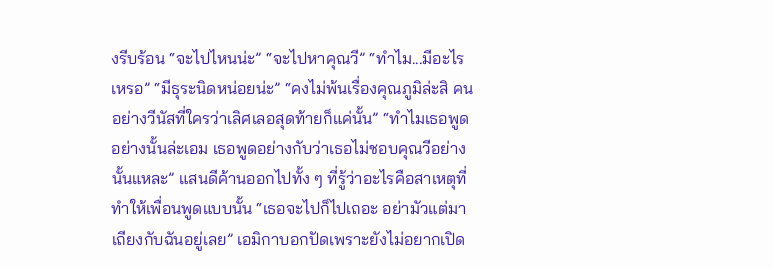งรีบร้อน “จะไปไหนน่ะ” “จะไปหาคุณวี” “ทำไม...มีอะไรเหรอ” “มีธุระนิดหน่อยน่ะ” “คงไม่พ้นเรื่องคุณภูมิล่ะสิ คนอย่างวีนัสที่ใครว่าเลิศเลอสุดท้ายก็แค่นั้น” “ทำไมเธอพูดอย่างนั้นล่ะเอม เธอพูดอย่างกับว่าเธอไม่ชอบคุณวีอย่างนั้นแหละ” แสนดีค้านออกไปทั้ง ๆ ที่รู้ว่าอะไรคือสาเหตุที่ทำให้เพื่อนพูดแบบนั้น “เธอจะไปก็ไปเถอะ อย่ามัวแต่มาเถียงกับฉันอยู่เลย” เอมิกาบอกปัดเพราะยังไม่อยากเปิด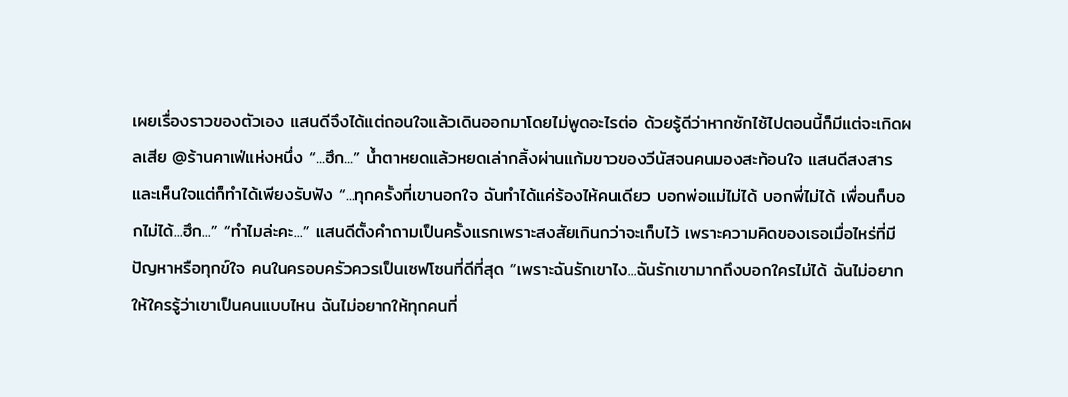เผยเรื่องราวของตัวเอง แสนดีจึงได้แต่ถอนใจแล้วเดินออกมาโดยไม่พูดอะไรต่อ ด้วยรู้ดีว่าหากซักไซ้ไปตอนนี้ก็มีแต่จะเกิดผลเสีย @ร้านคาเฟ่แห่งหนึ่ง “...ฮึก...” น้ำตาหยดแล้วหยดเล่ากลิ้งผ่านแก้มขาวของวีนัสจนคนมองสะท้อนใจ แสนดีสงสารและเห็นใจแต่ก็ทำได้เพียงรับฟัง “...ทุกครั้งที่เขานอกใจ ฉันทำได้แค่ร้องไห้คนเดียว บอกพ่อแม่ไม่ได้ บอกพี่ไม่ได้ เพื่อนก็บอกไม่ได้...ฮึก...” “ทำไมล่ะคะ...” แสนดีตั้งคำถามเป็นครั้งแรกเพราะสงสัยเกินกว่าจะเก็บไว้ เพราะความคิดของเธอเมื่อไหร่ที่มีปัญหาหรือทุกข์ใจ คนในครอบครัวควรเป็นเซฟโซนที่ดีที่สุด “เพราะฉันรักเขาไง...ฉันรักเขามากถึงบอกใครไม่ได้ ฉันไม่อยากให้ใครรู้ว่าเขาเป็นคนแบบไหน ฉันไม่อยากให้ทุกคนที่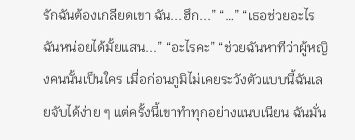รักฉันต้องเกลียดเขา ฉัน...ฮึก...” “…” “เธอช่วยอะไรฉันหน่อยได้มั้ยแสน...” “อะไรคะ” “ช่วยฉันหาทีว่าผู้หญิงคนนั้นเป็นใคร เมื่อก่อนภูมิไม่เคยระวังตัวแบบนี้ฉันเลยจับได้ง่าย ๆ แต่ครั้งนี้เขาทำทุกอย่างแนบเนียน ฉันมั่น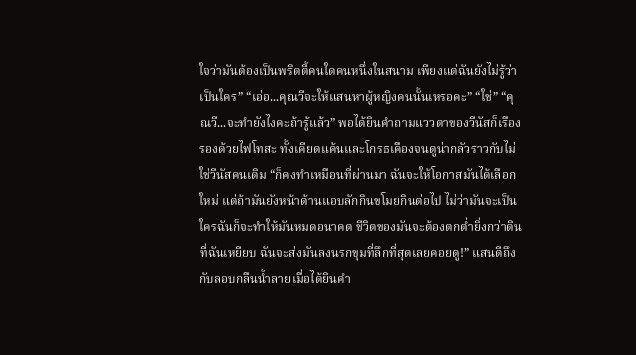ใจว่ามันต้องเป็นพริตตี้คนใดคนหนึ่งในสนาม เพียงแต่ฉันยังไม่รู้ว่าเป็นใคร” “เอ่อ...คุณวีจะให้แสนหาผู้หญิงคนนั้นเหรอคะ” “ใช่” “คุณวี...จะทำยังไงคะถ้ารู้แล้ว” พอได้ยินคำถามแววตาของวีนัสก็เรืองรองด้วยไฟโทสะ ทั้งเคียดแค้นและโกรธเคืองจนดูน่ากลัวราวกับไม่ใช่วีนัสคนเดิม “ก็คงทำเหมือนที่ผ่านมา ฉันจะให้โอกาสมันได้เลือกใหม่ แต่ถ้ามันยังหน้าด้านแอบลักกินขโมยกินต่อไป ไม่ว่ามันจะเป็นใครฉันก็จะทำให้มันหมดอนาคต ชีวิตของมันจะต้องตกต่ำยิ่งกว่าดินที่ฉันเหยียบ ฉันจะส่งมันลงนรกขุมที่ลึกที่สุดเลยคอยดู!” แสนดีถึงกับลอบกลืนน้ำลายเมื่อได้ยินคำ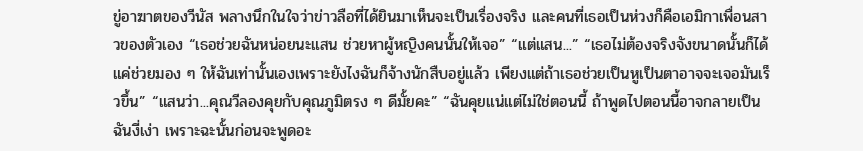ขู่อาฆาตของวีนัส พลางนึกในใจว่าข่าวลือที่ได้ยินมาเห็นจะเป็นเรื่องจริง และคนที่เธอเป็นห่วงก็คือเอมิกาเพื่อนสาวของตัวเอง “เธอช่วยฉันหน่อยนะแสน ช่วยหาผู้หญิงคนนั้นให้เจอ” “แต่แสน...” “เธอไม่ต้องจริงจังขนาดนั้นก็ได้ แค่ช่วยมอง ๆ ให้ฉันเท่านั้นเองเพราะยังไงฉันก็จ้างนักสืบอยู่แล้ว เพียงแต่ถ้าเธอช่วยเป็นหูเป็นตาอาจจะเจอมันเร็วขึ้น” “แสนว่า...คุณวีลองคุยกับคุณภูมิตรง ๆ ดีมั้ยคะ” “ฉันคุยแน่แต่ไม่ใช่ตอนนี้ ถ้าพูดไปตอนนี้อาจกลายเป็นฉันงี่เง่า เพราะฉะนั้นก่อนจะพูดอะ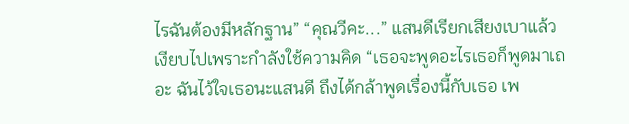ไรฉันต้องมีหลักฐาน” “คุณวีคะ...” แสนดีเรียกเสียงเบาแล้วเงียบไปเพราะกำลังใช้ความคิด “เธอจะพูดอะไรเธอก็พูดมาเถอะ ฉันไว้ใจเธอนะแสนดี ถึงได้กล้าพูดเรื่องนี้กับเธอ เพ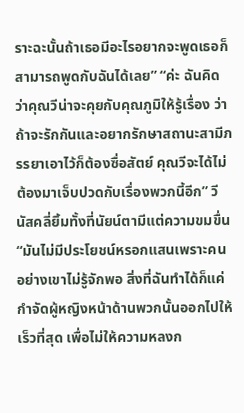ราะฉะนั้นถ้าเธอมีอะไรอยากจะพูดเธอก็สามารถพูดกับฉันได้เลย” “ค่ะ ฉันคิดว่าคุณวีน่าจะคุยกับคุณภูมิให้รู้เรื่อง ว่าถ้าจะรักกันและอยากรักษาสถานะสามีภรรยาเอาไว้ก็ต้องซื่อสัตย์ คุณวีจะได้ไม่ต้องมาเจ็บปวดกับเรื่องพวกนี้อีก” วีนัสคลี่ยิ้มทั้งที่นัยน์ตามีแต่ความขมขื่น “มันไม่มีประโยชน์หรอกแสนเพราะคนอย่างเขาไม่รู้จักพอ สิ่งที่ฉันทำได้ก็แค่กำจัดผู้หญิงหน้าด้านพวกนั้นออกไปให้เร็วที่สุด เพื่อไม่ให้ความหลงก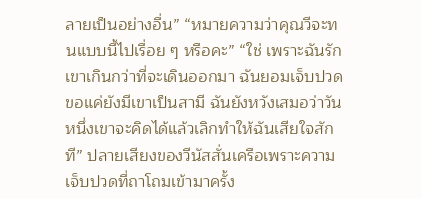ลายเป็นอย่างอื่น” “หมายความว่าคุณวีจะทนแบบนี้ไปเรื่อย ๆ หรือคะ” “ใช่ เพราะฉันรักเขาเกินกว่าที่จะเดินออกมา ฉันยอมเจ็บปวดขอแค่ยังมีเขาเป็นสามี ฉันยังหวังเสมอว่าวันหนึ่งเขาจะคิดได้แล้วเลิกทำให้ฉันเสียใจสักที” ปลายเสียงของวีนัสสั่นเครือเพราะความเจ็บปวดที่ถาโถมเข้ามาครั้ง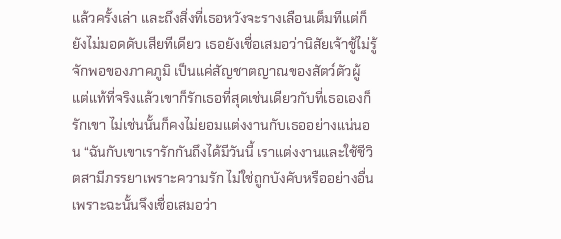แล้วครั้งเล่า และถึงสิ่งที่เธอหวังจะรางเลือนเต็มทีแต่ก็ยังไม่มอดดับเสียทีเดียว เธอยังเชื่อเสมอว่านิสัยเจ้าชู้ไม่รู้จักพอของภาคภูมิ เป็นแค่สัญชาตญาณของสัตว์ตัวผู้ แต่แท้ที่จริงแล้วเขาก็รักเธอที่สุดเช่นเดียวกับที่เธอเองก็รักเขา ไม่เช่นนั้นก็คงไม่ยอมแต่งงานกับเธออย่างแน่นอน “ฉันกับเขาเรารักกันถึงได้มีวันนี้ เราแต่งงานและใช้ชีวิตสามีภรรยาเพราะความรัก ไม่ใช่ถูกบังคับหรืออย่างอื่น เพราะฉะนั้นจึงเชื่อเสมอว่า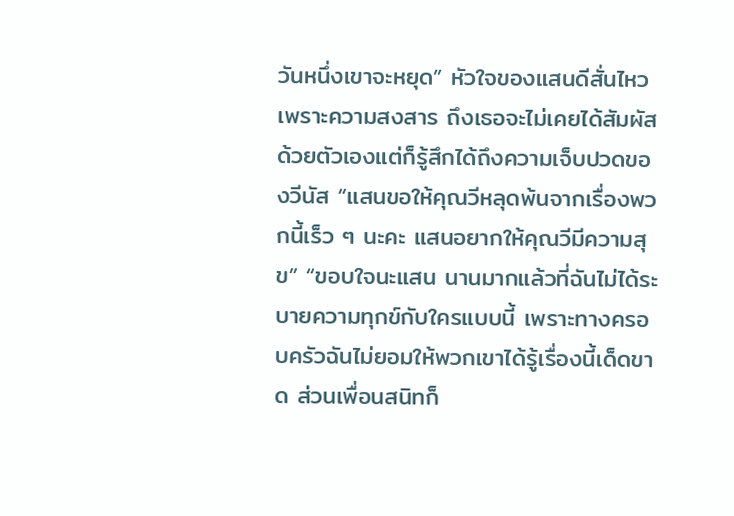วันหนึ่งเขาจะหยุด” หัวใจของแสนดีสั่นไหวเพราะความสงสาร ถึงเธอจะไม่เคยได้สัมผัสด้วยตัวเองแต่ก็รู้สึกได้ถึงความเจ็บปวดของวีนัส “แสนขอให้คุณวีหลุดพ้นจากเรื่องพวกนี้เร็ว ๆ นะคะ แสนอยากให้คุณวีมีความสุข” “ขอบใจนะแสน นานมากแล้วที่ฉันไม่ได้ระบายความทุกข์กับใครแบบนี้ เพราะทางครอบครัวฉันไม่ยอมให้พวกเขาได้รู้เรื่องนี้เด็ดขาด ส่วนเพื่อนสนิทก็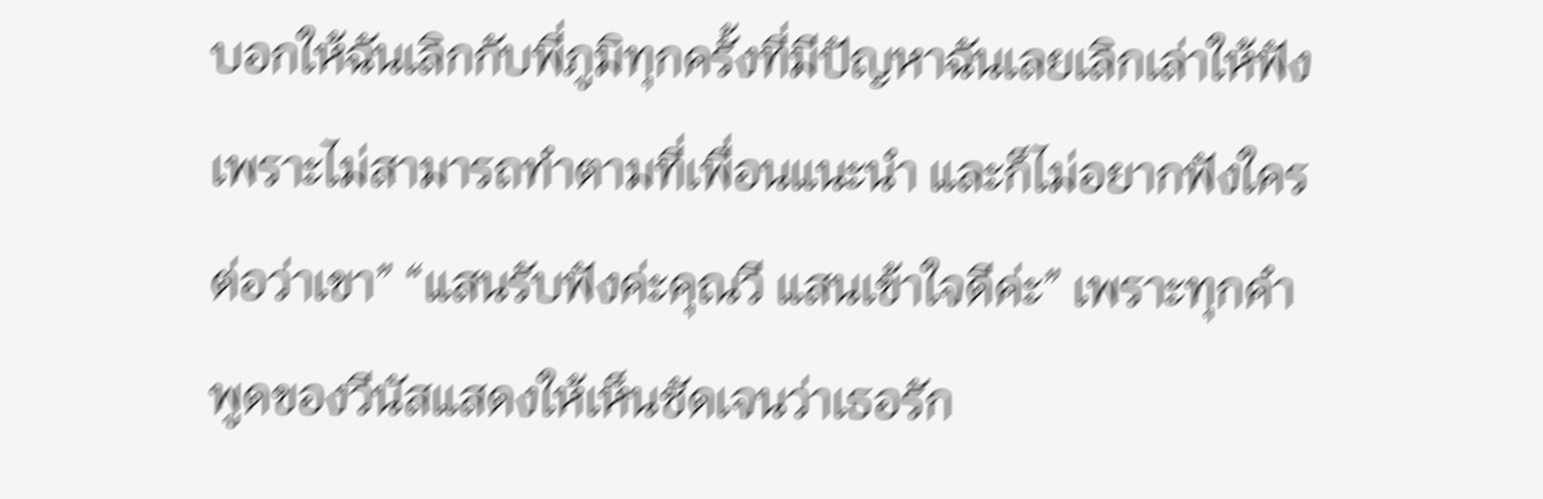บอกให้ฉันเลิกกับพี่ภูมิทุกครั้งที่มีปัญหาฉันเลยเลิกเล่าให้ฟัง เพราะไม่สามารถทำตามที่เพื่อนแนะนำ และก็ไม่อยากฟังใครต่อว่าเขา” “แสนรับฟังค่ะคุณวี แสนเข้าใจดีค่ะ” เพราะทุกคำพูดของวีนัสแสดงให้เห็นชัดเจนว่าเธอรัก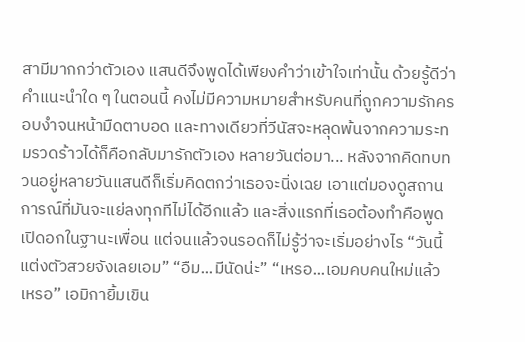สามีมากกว่าตัวเอง แสนดีจึงพูดได้เพียงคำว่าเข้าใจเท่านั้น ด้วยรู้ดีว่าคำแนะนำใด ๆ ในตอนนี้ คงไม่มีความหมายสำหรับคนที่ถูกความรักครอบงำจนหน้ามืดตาบอด และทางเดียวที่วีนัสจะหลุดพ้นจากความระทมรวดร้าวได้ก็คือกลับมารักตัวเอง หลายวันต่อมา... หลังจากคิดทบทวนอยู่หลายวันแสนดีก็เริ่มคิดตกว่าเธอจะนิ่งเฉย เอาแต่มองดูสถานการณ์ที่มันจะแย่ลงทุกทีไม่ได้อีกแล้ว และสิ่งแรกที่เธอต้องทำคือพูดเปิดอกในฐานะเพื่อน แต่จนแล้วจนรอดก็ไม่รู้ว่าจะเริ่มอย่างไร “วันนี้แต่งตัวสวยจังเลยเอม” “อืม...มีนัดน่ะ” “เหรอ...เอมคบคนใหม่แล้วเหรอ” เอมิกายิ้มเขิน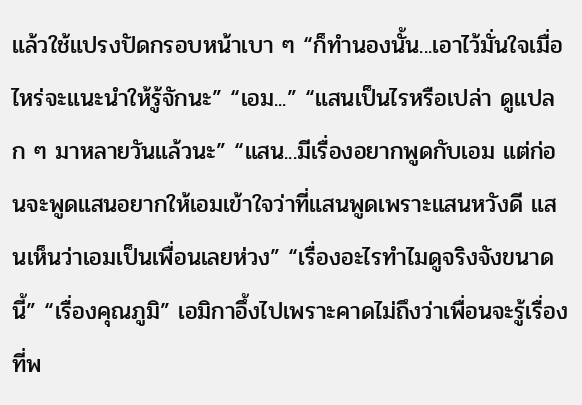แล้วใช้แปรงปัดกรอบหน้าเบา ๆ “ก็ทำนองนั้น...เอาไว้มั่นใจเมื่อไหร่จะแนะนำให้รู้จักนะ” “เอม...” “แสนเป็นไรหรือเปล่า ดูแปลก ๆ มาหลายวันแล้วนะ” “แสน...มีเรื่องอยากพูดกับเอม แต่ก่อนจะพูดแสนอยากให้เอมเข้าใจว่าที่แสนพูดเพราะแสนหวังดี แสนเห็นว่าเอมเป็นเพื่อนเลยห่วง” “เรื่องอะไรทำไมดูจริงจังขนาดนี้” “เรื่องคุณภูมิ” เอมิกาอึ้งไปเพราะคาดไม่ถึงว่าเพื่อนจะรู้เรื่องที่พ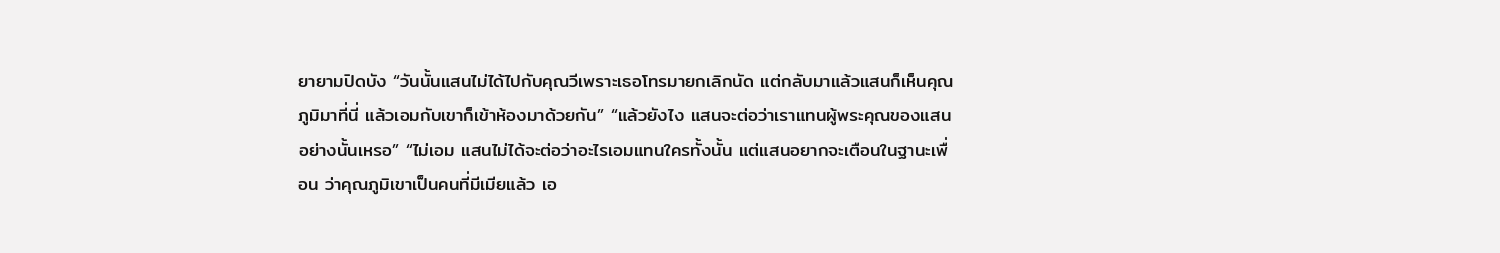ยายามปิดบัง “วันนั้นแสนไม่ได้ไปกับคุณวีเพราะเธอโทรมายกเลิกนัด แต่กลับมาแล้วแสนก็เห็นคุณภูมิมาที่นี่ แล้วเอมกับเขาก็เข้าห้องมาด้วยกัน” “แล้วยังไง แสนจะต่อว่าเราแทนผู้พระคุณของแสนอย่างนั้นเหรอ” “ไม่เอม แสนไม่ได้จะต่อว่าอะไรเอมแทนใครทั้งนั้น แต่แสนอยากจะเตือนในฐานะเพื่อน ว่าคุณภูมิเขาเป็นคนที่มีเมียแล้ว เอ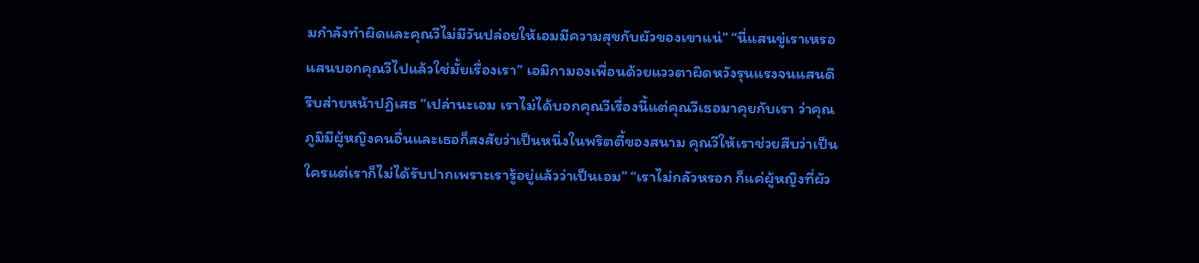มกำลังทำผิดและคุณวีไม่มีวันปล่อยให้เอมมีความสุขกับผัวของเขาแน่” “นี่แสนขู่เราเหรอ แสนบอกคุณวีไปแล้วใช่มั้ยเรื่องเรา” เอมิกามองเพื่อนด้วยแววตาผิดหวังรุนแรงจนแสนดีรีบส่ายหน้าปฏิเสธ “เปล่านะเอม เราไม่ได้บอกคุณวีเรื่องนี้แต่คุณวีเธอมาคุยกับเรา ว่าคุณภูมิมีผู้หญิงคนอื่นและเธอก็สงสัยว่าเป็นหนึ่งในพริตตี้ของสนาม คุณวีให้เราช่วยสืบว่าเป็นใครแต่เราก็ไม่ได้รับปากเพราะเรารู้อยู่แล้วว่าเป็นเอม” “เราไม่กลัวหรอก ก็แค่ผู้หญิงที่ผัว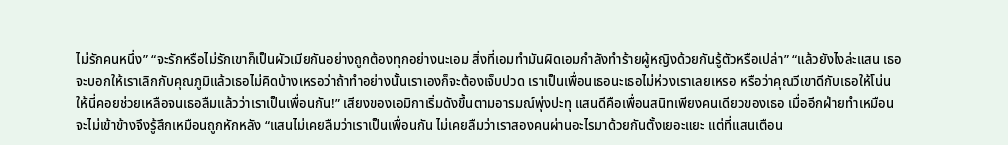ไม่รักคนหนึ่ง” “จะรักหรือไม่รักเขาก็เป็นผัวเมียกันอย่างถูกต้องทุกอย่างนะเอม สิ่งที่เอมทำมันผิดเอมกำลังทำร้ายผู้หญิงด้วยกันรู้ตัวหรือเปล่า” “แล้วยังไงล่ะแสน เธอจะบอกให้เราเลิกกับคุณภูมิแล้วเธอไม่คิดบ้างเหรอว่าถ้าทำอย่างนั้นเราเองก็จะต้องเจ็บปวด เราเป็นเพื่อนเธอนะเธอไม่ห่วงเราเลยเหรอ หรือว่าคุณวีเขาดีกับเธอให้โน่นให้นี่คอยช่วยเหลือจนเธอลืมแล้วว่าเราเป็นเพื่อนกัน!” เสียงของเอมิกาเริ่มดังขึ้นตามอารมณ์พุ่งปะทุ แสนดีคือเพื่อนสนิทเพียงคนเดียวของเธอ เมื่ออีกฝ่ายทำเหมือนจะไม่เข้าข้างจึงรู้สึกเหมือนถูกหักหลัง “แสนไม่เคยลืมว่าเราเป็นเพื่อนกัน ไม่เคยลืมว่าเราสองคนผ่านอะไรมาด้วยกันตั้งเยอะแยะ แต่ที่แสนเตือน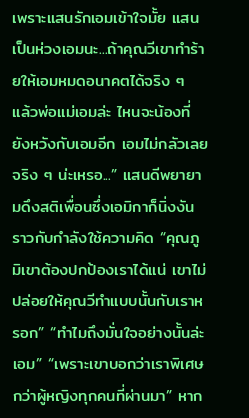เพราะแสนรักเอมเข้าใจมั้ย แสนเป็นห่วงเอมนะ...ถ้าคุณวีเขาทำร้ายให้เอมหมดอนาคตได้จริง ๆ แล้วพ่อแม่เอมล่ะ ไหนจะน้องที่ยังหวังกับเอมอีก เอมไม่กลัวเลยจริง ๆ น่ะเหรอ...” แสนดีพยายามดึงสติเพื่อนซึ่งเอมิกาก็นิ่งงันราวกับกำลังใช้ความคิด “คุณภูมิเขาต้องปกป้องเราได้แน่ เขาไม่ปล่อยให้คุณวีทำแบบนั้นกับเราหรอก” “ทำไมถึงมั่นใจอย่างนั้นล่ะเอม” “เพราะเขาบอกว่าเราพิเศษกว่าผู้หญิงทุกคนที่ผ่านมา” หาก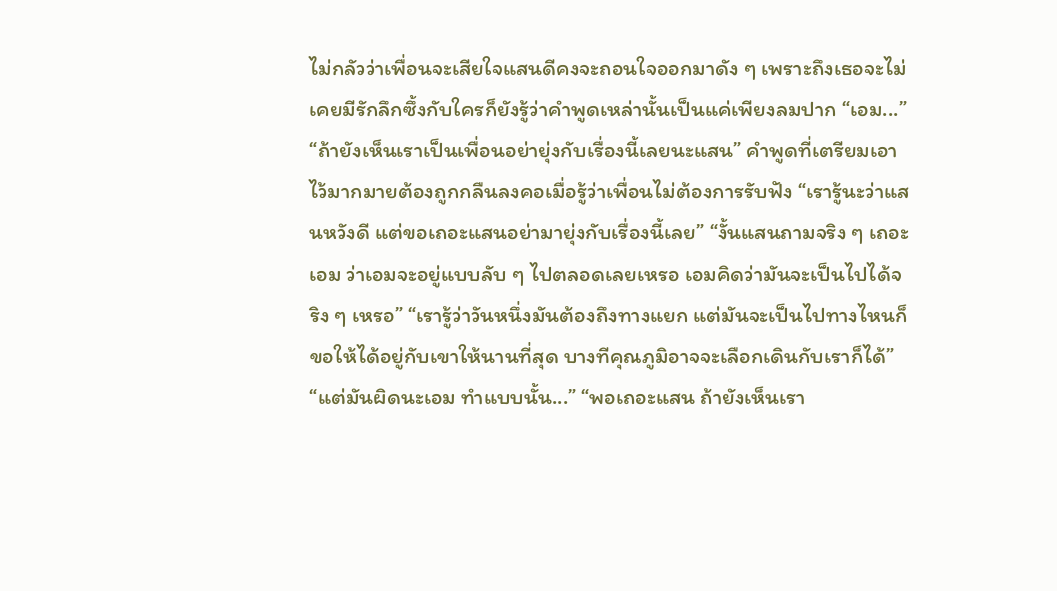ไม่กลัวว่าเพื่อนจะเสียใจแสนดีคงจะถอนใจออกมาดัง ๆ เพราะถึงเธอจะไม่เคยมีรักลึกซึ้งกับใครก็ยังรู้ว่าคำพูดเหล่านั้นเป็นแค่เพียงลมปาก “เอม...” “ถ้ายังเห็นเราเป็นเพื่อนอย่ายุ่งกับเรื่องนี้เลยนะแสน” คำพูดที่เตรียมเอาไว้มากมายต้องถูกกลืนลงคอเมื่อรู้ว่าเพื่อนไม่ต้องการรับฟัง “เรารู้นะว่าแสนหวังดี แต่ขอเถอะแสนอย่ามายุ่งกับเรื่องนี้เลย” “งั้นแสนถามจริง ๆ เถอะเอม ว่าเอมจะอยู่แบบลับ ๆ ไปตลอดเลยเหรอ เอมคิดว่ามันจะเป็นไปได้จริง ๆ เหรอ” “เรารู้ว่าวันหนึ่งมันต้องถึงทางแยก แต่มันจะเป็นไปทางไหนก็ขอให้ได้อยู่กับเขาให้นานที่สุด บางทีคุณภูมิอาจจะเลือกเดินกับเราก็ได้” “แต่มันผิดนะเอม ทำแบบนั้น...” “พอเถอะแสน ถ้ายังเห็นเรา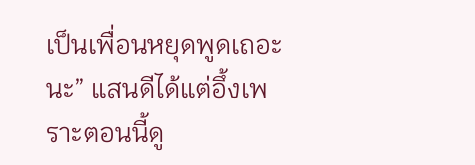เป็นเพื่อนหยุดพูดเถอะนะ” แสนดีได้แต่อึ้งเพราะตอนนี้ดู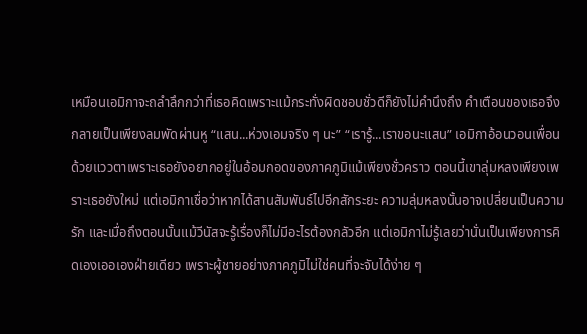เหมือนเอมิกาจะถลำลึกกว่าที่เธอคิดเพราะแม้กระทั่งผิดชอบชั่วดีก็ยังไม่คำนึงถึง คำเตือนของเธอจึงกลายเป็นเพียงลมพัดผ่านหู “แสน...ห่วงเอมจริง ๆ นะ” “เรารู้...เราขอนะแสน” เอมิกาอ้อนวอนเพื่อนด้วยแววตาเพราะเธอยังอยากอยู่ในอ้อมกอดของภาคภูมิแม้เพียงชั่วคราว ตอนนี้เขาลุ่มหลงเพียงเพราะเธอยังใหม่ แต่เอมิกาเชื่อว่าหากได้สานสัมพันธ์ไปอีกสักระยะ ความลุ่มหลงนั้นอาจเปลี่ยนเป็นความรัก และเมื่อถึงตอนนั้นแม้วีนัสจะรู้เรื่องก็ไม่มีอะไรต้องกลัวอีก แต่เอมิกาไม่รู้เลยว่านั่นเป็นเพียงการคิดเองเออเองฝ่ายเดียว เพราะผู้ชายอย่างภาคภูมิไม่ใช่คนที่จะจับได้ง่าย ๆ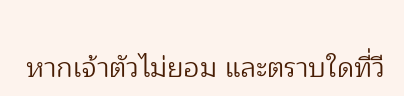หากเจ้าตัวไม่ยอม และตราบใดที่วี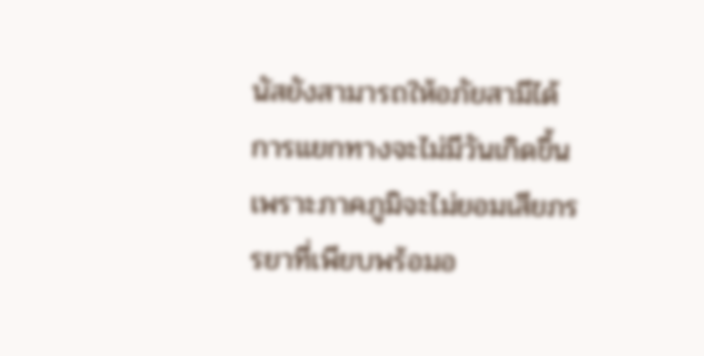นัสยังสามารถให้อภัยสามีได้การแยกทางจะไม่มีวันเกิดขึ้น เพราะภาคภูมิจะไม่ยอมเสียภรรยาที่เพียบพร้อมอ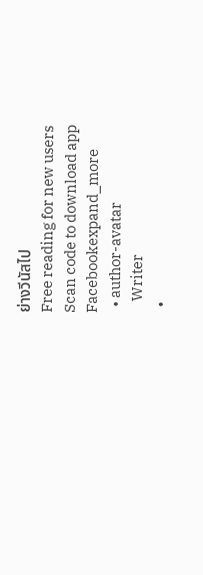ย่างวีนัสไป
Free reading for new users
Scan code to download app
Facebookexpand_more
  • author-avatar
    Writer
  •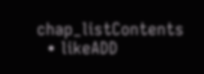chap_listContents
  • likeADD